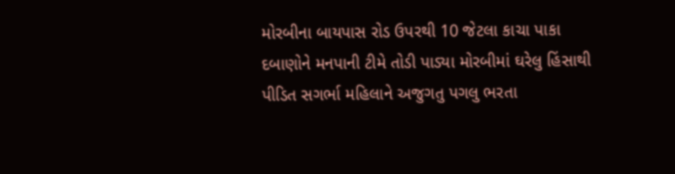મોરબીના બાયપાસ રોડ ઉપરથી 10 જેટલા કાચા પાકા દબાણોને મનપાની ટીમે તોડી પાડ્યા મોરબીમાં ઘરેલુ હિંસાથી પીડિત સગર્ભા મહિલાને અજુગતુ પગલુ ભરતા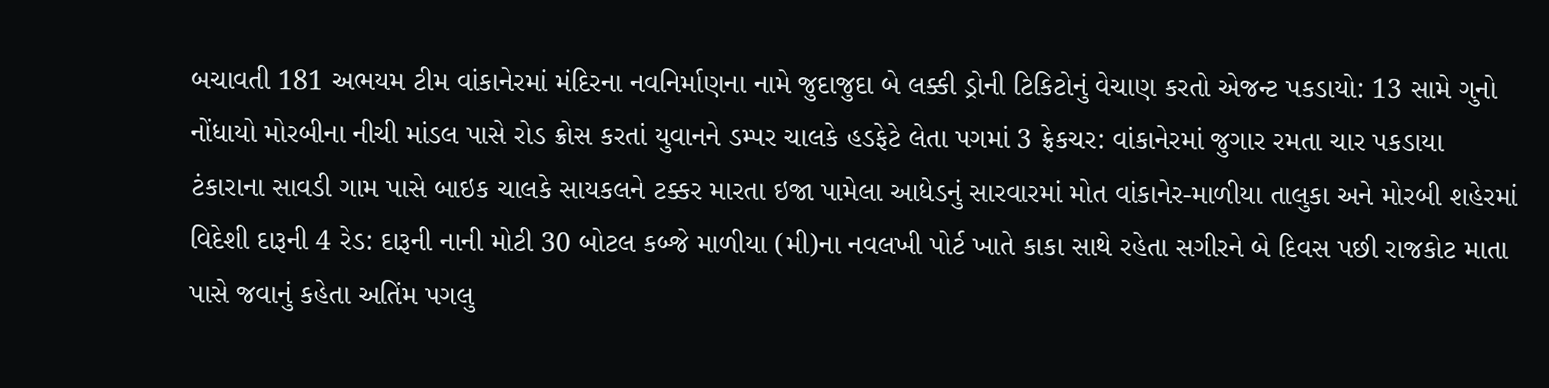બચાવતી 181 અભયમ ટીમ વાંકાનેરમાં મંદિરના નવનિર્માણના નામે જુદાજુદા બે લક્કી ડ્રોની ટિકિટોનું વેચાણ કરતો એજન્ટ પકડાયો: 13 સામે ગુનો નોંધાયો મોરબીના નીચી માંડલ પાસે રોડ ક્રોસ કરતાં યુવાનને ડમ્પર ચાલકે હડફેટે લેતા પગમાં 3 ફ્રેકચર: વાંકાનેરમાં જુગાર રમતા ચાર પકડાયા ટંકારાના સાવડી ગામ પાસે બાઇક ચાલકે સાયકલને ટક્કર મારતા ઇજા પામેલા આધેડનું સારવારમાં મોત વાંકાનેર-માળીયા તાલુકા અને મોરબી શહેરમાં વિદેશી દારૂની 4 રેડ: દારૂની નાની મોટી 30 બોટલ કબ્જે માળીયા (મી)ના નવલખી પોર્ટ ખાતે કાકા સાથે રહેતા સગીરને બે દિવસ પછી રાજકોટ માતા પાસે જવાનું કહેતા અતિંમ પગલુ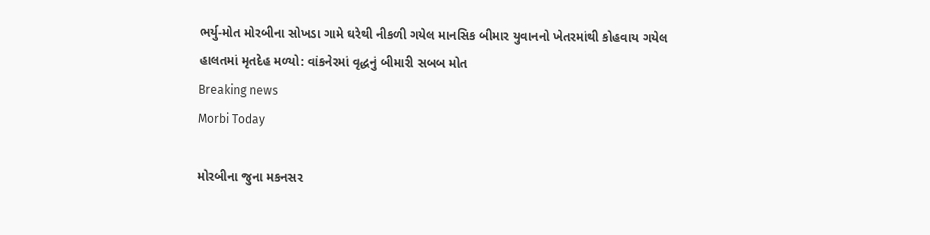ભર્યુ-મોત મોરબીના સોખડા ગામે ઘરેથી નીકળી ગયેલ માનસિક બીમાર યુવાનનો ખેતરમાંથી કોહવાય ગયેલ હાલતમાં મૃતદેહ મળ્યો: વાંકનેરમાં વૃદ્ધનું બીમારી સબબ મોત
Breaking news
Morbi Today

મોરબીના જુના મકનસર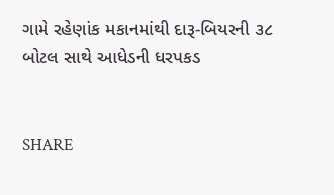ગામે રહેણાંક મકાનમાંથી દારૂ-બિયરની ૩૮ બોટલ સાથે આધેડની ધરપકડ


SHARE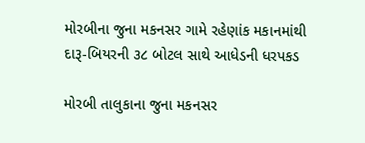મોરબીના જુના મકનસર ગામે રહેણાંક મકાનમાંથી દારૂ-બિયરની ૩૮ બોટલ સાથે આધેડની ધરપકડ

મોરબી તાલુકાના જુના મકનસર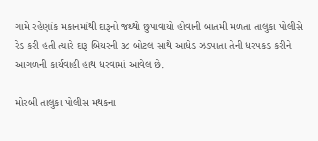ગામે રહેણાંક મકાનમાંથી દારૂનો જથ્થો છુપાવાયો હોવાની બાતમી મળતા તાલુકા પોલીસે રેડ કરી હતી ત્યારે દારૂ બિયરની ૩૮ બોટલ સાથે આધેડ ઝડપાતા તેની ધરપકડ કરીને આગળની કાર્યવાહી હાથ ધરવામાં આવેલ છે.

મોરબી તાલુકા પોલીસ મથકના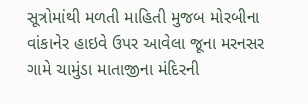સૂત્રોમાંથી મળતી માહિતી મુજબ મોરબીના વાંકાનેર હાઇવે ઉપર આવેલા જૂના મરનસર ગામે ચામુંડા માતાજીના મંદિરની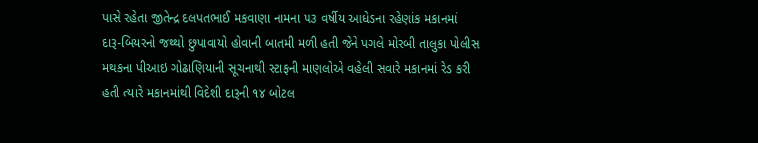પાસે રહેતા જીતેન્દ્ર દલપતભાઈ મકવાણા નામના ૫૩ વર્ષીય આધેડના રહેણાંક મકાનમાં દારૂ-બિયરનો જથ્થો છુપાવાયો હોવાની બાતમી મળી હતી જેને પગલે મોરબી તાલુકા પોલીસ મથકના પીઆઇ ગોઢાણિયાની સૂચનાથી સ્ટાફની માણલોએ વહેલી સવારે મકાનમાં રેડ કરી હતી ત્યારે મકાનમાંથી વિદેશી દારૂની ૧૪ બોટલ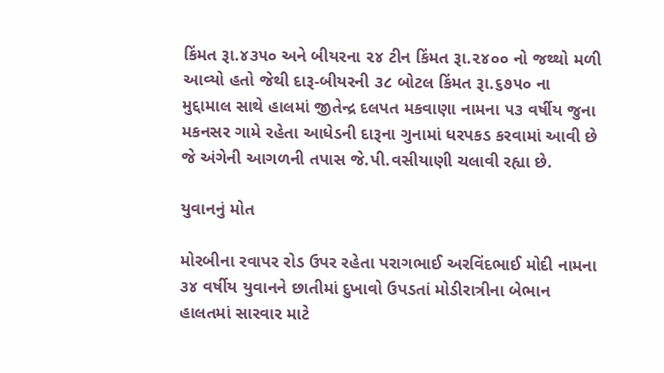કિંમત રૂા.૪૩૫૦ અને બીયરના ૨૪ ટીન કિંમત રૂા.૨૪૦૦ નો જથ્થો મળી આવ્યો હતો જેથી દારૂ-બીયરની ૩૮ બોટલ કિંમત રૂા.૬૭૫૦ ના મુદ્દામાલ સાથે હાલમાં જીતેન્દ્ર દલપત મકવાણા નામના ૫૩ વર્ષીય જુના મકનસર ગામે રહેતા આધેડની દારૂના ગુનામાં ધરપકડ કરવામાં આવી છે જે અંગેની આગળની તપાસ જે.પી.વસીયાણી ચલાવી રહ્યા છે.

યુવાનનું મોત

મોરબીના રવાપર રોડ ઉપર રહેતા પરાગભાઈ અરવિંદભાઈ મોદી નામના ૩૪ વર્ષીય યુવાનને છાતીમાં દુખાવો ઉપડતાં મોડીરાત્રીના બેભાન હાલતમાં સારવાર માટે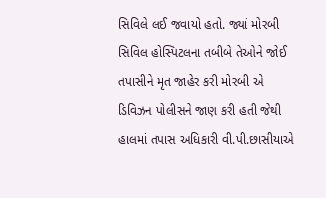સિવિલે લઈ જવાયો હતો. જ્યાં મોરબી સિવિલ હોસ્પિટલના તબીબે તેઓને જોઈ તપાસીને મૃત જાહેર કરી મોરબી એ ડિવિઝન પોલીસને જાણ કરી હતી જેથી હાલમાં તપાસ અધિકારી વી.પી.છાસીયાએ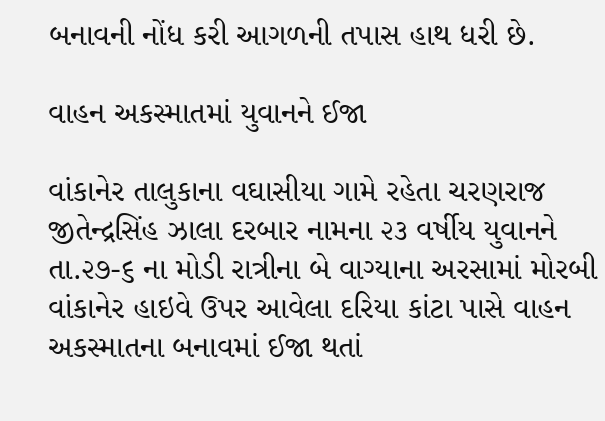બનાવની નોંધ કરી આગળની તપાસ હાથ ધરી છે.

વાહન અકસ્માતમાં યુવાનને ઈજા

વાંકાનેર તાલુકાના વઘાસીયા ગામે રહેતા ચરણરાજ જીતેન્દ્રસિંહ ઝાલા દરબાર નામના ૨૩ વર્ષીય યુવાનને તા.૨૭-૬ ના મોડી રાત્રીના બે વાગ્યાના અરસામાં મોરબી વાંકાનેર હાઇવે ઉપર આવેલા દરિયા કાંટા પાસે વાહન અકસ્માતના બનાવમાં ઈજા થતાં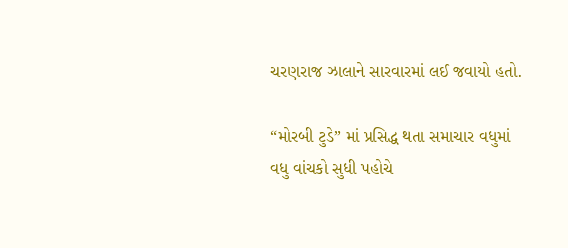ચરણરાજ ઝાલાને સારવારમાં લઈ જવાયો હતો.

“મોરબી ટુડે” માં પ્રસિદ્ધ થતા સમાચાર વધુમાં વધુ વાંચકો સુધી પહોચે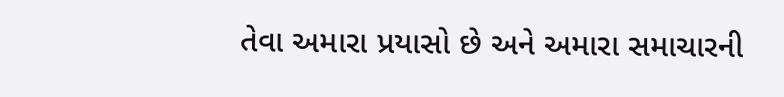તેવા અમારા પ્રયાસો છે અને અમારા સમાચારની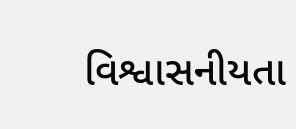વિશ્વાસનીયતા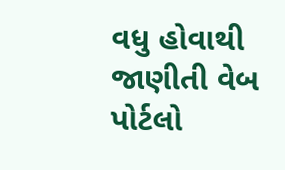વધુ હોવાથી જાણીતી વેબ પોર્ટલો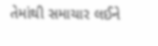તેમાંથી સમાચાર લઈને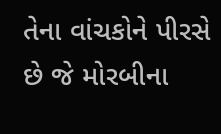તેના વાંચકોને પીરસે છે જે મોરબીના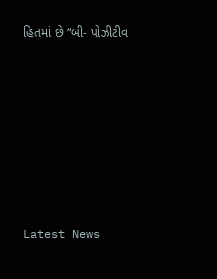હિતમાં છે “બી- પોઝીટીવ








Latest News